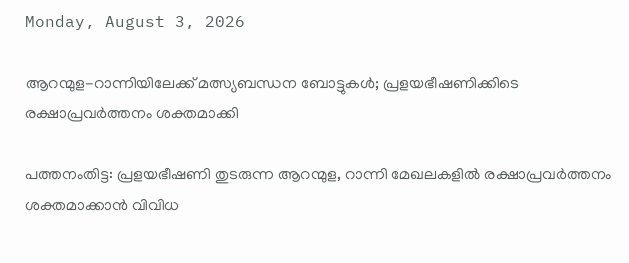Monday, August 3, 2026

ആറന്മുള-റാന്നിയിലേക്ക് മത്സ്യബന്ധന ബോട്ടുകള്‍; പ്രളയഭീഷണിക്കിടെ രക്ഷാപ്രവര്‍ത്തനം ശക്തമാക്കി

പത്തനംതിട്ട: പ്രളയഭീഷണി തുടരുന്ന ആറന്മുള, റാന്നി മേഖലകളില്‍ രക്ഷാപ്രവര്‍ത്തനം ശക്തമാക്കാന്‍ വിവിധ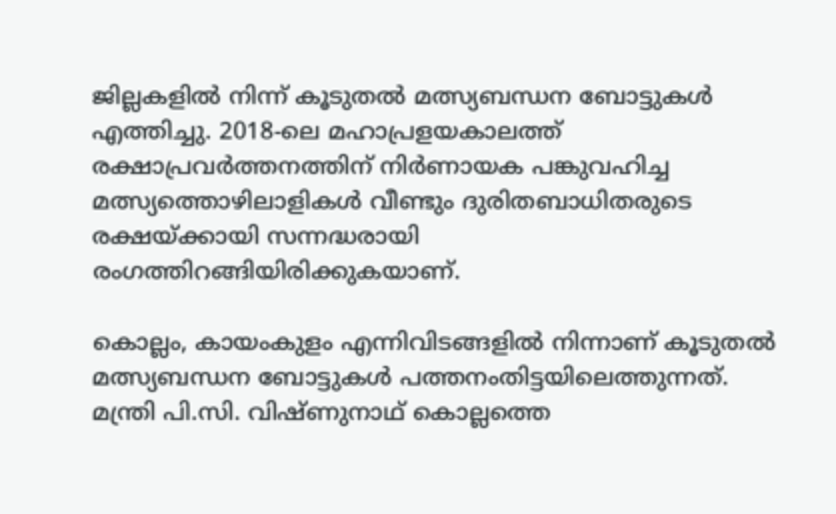ജില്ലകളില്‍ നിന്ന് കൂടുതല്‍ മത്സ്യബന്ധന ബോട്ടുകള്‍ എത്തിച്ചു. 2018-ലെ മഹാപ്രളയകാലത്ത് രക്ഷാപ്രവര്‍ത്തനത്തിന് നിര്‍ണായക പങ്കുവഹിച്ച മത്സ്യത്തൊഴിലാളികള്‍ വീണ്ടും ദുരിതബാധിതരുടെ രക്ഷയ്ക്കായി സന്നദ്ധരായി രംഗത്തിറങ്ങിയിരിക്കുകയാണ്.

കൊല്ലം, കായംകുളം എന്നിവിടങ്ങളില്‍ നിന്നാണ് കൂടുതല്‍ മത്സ്യബന്ധന ബോട്ടുകള്‍ പത്തനംതിട്ടയിലെത്തുന്നത്. മന്ത്രി പി.സി. വിഷ്ണുനാഥ് കൊല്ലത്തെ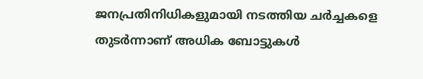ജനപ്രതിനിധികളുമായി നടത്തിയ ചര്‍ച്ചകളെ തുടര്‍ന്നാണ് അധിക ബോട്ടുകള്‍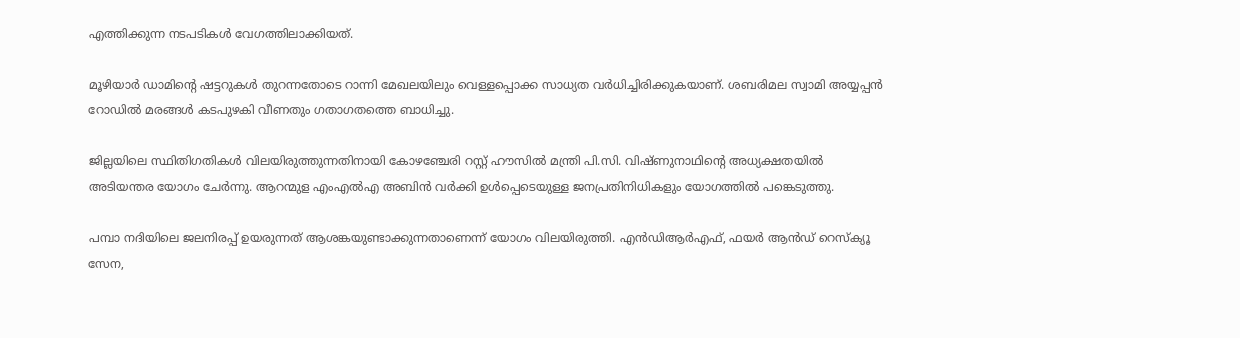എത്തിക്കുന്ന നടപടികള്‍ വേഗത്തിലാക്കിയത്.

മൂഴിയാര്‍ ഡാമിന്റെ ഷട്ടറുകള്‍ തുറന്നതോടെ റാന്നി മേഖലയിലും വെള്ളപ്പൊക്ക സാധ്യത വര്‍ധിച്ചിരിക്കുകയാണ്. ശബരിമല സ്വാമി അയ്യപ്പന്‍ റോഡില്‍ മരങ്ങള്‍ കടപുഴകി വീണതും ഗതാഗതത്തെ ബാധിച്ചു.

ജില്ലയിലെ സ്ഥിതിഗതികള്‍ വിലയിരുത്തുന്നതിനായി കോഴഞ്ചേരി റസ്റ്റ് ഹൗസില്‍ മന്ത്രി പി.സി. വിഷ്ണുനാഥിന്റെ അധ്യക്ഷതയില്‍ അടിയന്തര യോഗം ചേര്‍ന്നു. ആറന്മുള എംഎല്‍എ അബിന്‍ വര്‍ക്കി ഉള്‍പ്പെടെയുള്ള ജനപ്രതിനിധികളും യോഗത്തില്‍ പങ്കെടുത്തു.

പമ്പാ നദിയിലെ ജലനിരപ്പ് ഉയരുന്നത് ആശങ്കയുണ്ടാക്കുന്നതാണെന്ന് യോഗം വിലയിരുത്തി. എന്‍ഡിആര്‍എഫ്, ഫയര്‍ ആന്‍ഡ് റെസ്‌ക്യൂ സേന,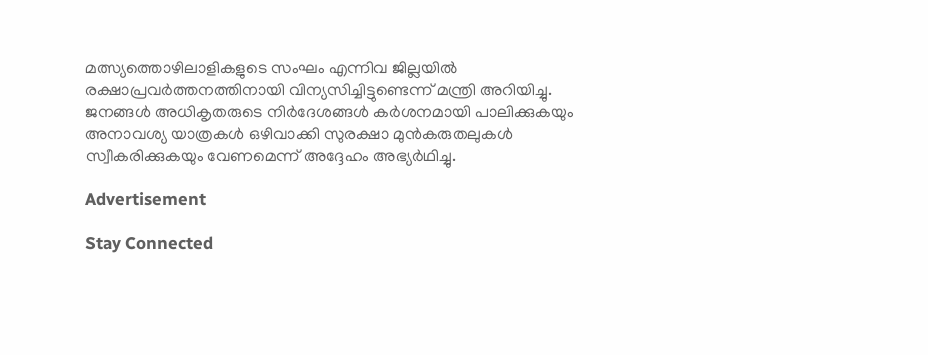മത്സ്യത്തൊഴിലാളികളുടെ സംഘം എന്നിവ ജില്ലയില്‍ രക്ഷാപ്രവര്‍ത്തനത്തിനായി വിന്യസിച്ചിട്ടുണ്ടെന്ന് മന്ത്രി അറിയിച്ചു. ജനങ്ങള്‍ അധികൃതരുടെ നിര്‍ദേശങ്ങള്‍ കര്‍ശനമായി പാലിക്കുകയും അനാവശ്യ യാത്രകള്‍ ഒഴിവാക്കി സുരക്ഷാ മുന്‍കരുതലുകള്‍ സ്വീകരിക്കുകയും വേണമെന്ന് അദ്ദേഹം അഭ്യര്‍ഥിച്ചു.

Advertisement

Stay Connected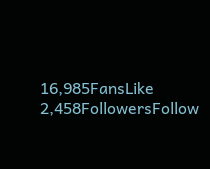16,985FansLike
2,458FollowersFollow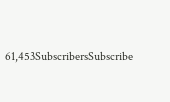61,453SubscribersSubscribe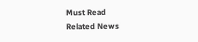Must Read
Related News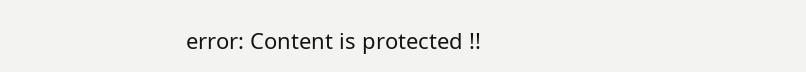error: Content is protected !!